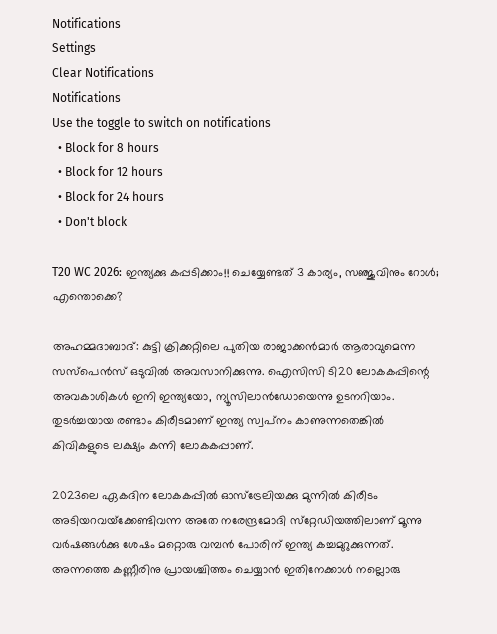Notifications
Settings
Clear Notifications
Notifications
Use the toggle to switch on notifications
  • Block for 8 hours
  • Block for 12 hours
  • Block for 24 hours
  • Don't block

T20 WC 2026: ഇന്ത്യക്കു കപ്പടിക്കാം!! ചെയ്യേണ്ടത് 3 കാര്യം, സഞ്ജുവിനും റോള്‍; എന്തൊക്കെ?

അഹമ്മദാബാദ്: കുട്ടി ക്രിക്കറ്റിലെ പുതിയ രാജാക്കന്‍മാര്‍ ആരാവുമെന്ന സസ്‌പെന്‍സ് ഒടുവില്‍ അവസാനിക്കുന്നു. ഐസിസി ടി20 ലോകകപ്പിന്റെ അവകാശികള്‍ ഇനി ഇന്ത്യയോ, ന്യൂസിലാന്‍ഡോയെന്നു ഉടനറിയാം. തുടര്‍ച്ചയായ രണ്ടാം കിരീടമാണ് ഇന്ത്യ സ്വപ്‌നം കാണുന്നതെങ്കില്‍ കിവികളുടെ ലക്ഷ്യം കന്നി ലോകകപ്പാണ്.

2023ലെ ഏകദിന ലോകകപ്പില്‍ ഓസ്‌ട്രേലിയക്കു മുന്നില്‍ കിരീടം അടിയറവയ്‌ക്കേണ്ടിവന്ന അതേ നരേന്ദ്രമോദി സ്‌റ്റേഡിയത്തിലാണ് മൂന്നു വര്‍ഷങ്ങള്‍ക്കു ശേഷം മറ്റൊരു വമ്പന്‍ പോരിന് ഇന്ത്യ കച്ചമുറുക്കുന്നത്. അന്നത്തെ കണ്ണീരിനു പ്രായശ്ചിത്തം ചെയ്യാന്‍ ഇതിനേക്കാള്‍ നല്ലൊരു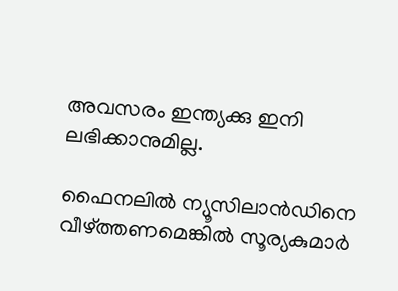അവസരം ഇന്ത്യക്കു ഇനി ലഭിക്കാനുമില്ല.

ഫൈനലില്‍ ന്യൂസിലാന്‍ഡിനെ വീഴ്ത്തണമെങ്കില്‍ സൂര്യകുമാര്‍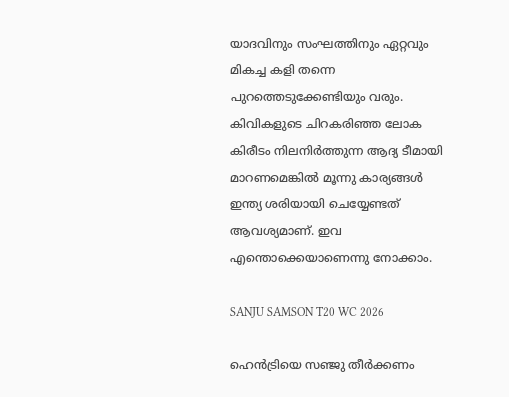യാദവിനും സംഘത്തിനും ഏറ്റവും മികച്ച കളി തന്നെ പുറത്തെടുക്കേണ്ടിയും വരും. കിവികളുടെ ചിറകരിഞ്ഞ ലോക കിരീടം നിലനിര്‍ത്തുന്ന ആദ്യ ടീമായി മാറണമെങ്കില്‍ മൂന്നു കാര്യങ്ങള്‍ ഇന്ത്യ ശരിയായി ചെയ്യേണ്ടത് ആവശ്യമാണ്. ഇവ എന്തൊക്കെയാണെന്നു നോക്കാം.

SANJU SAMSON T20 WC 2026

ഹെന്‍ട്രിയെ സഞ്ജു തീര്‍ക്കണം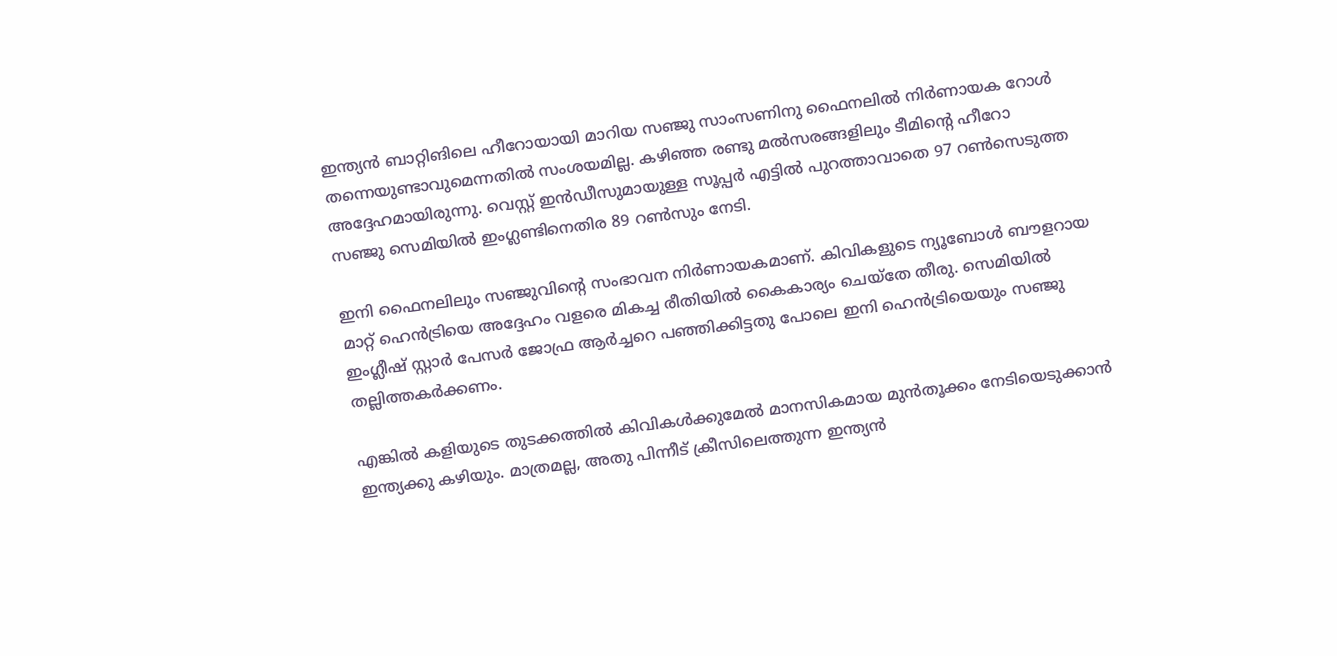ഇന്ത്യന്‍ ബാറ്റിങിലെ ഹീറോയായി മാറിയ സഞ്ജു സാംസണിനു ഫൈനലില്‍ നിര്‍ണായക റോള്‍ തന്നെയുണ്ടാവുമെന്നതില്‍ സംശയമില്ല. കഴിഞ്ഞ രണ്ടു മല്‍സരങ്ങളിലും ടീമിന്റെ ഹീറോ അദ്ദേഹമായിരുന്നു. വെസ്റ്റ് ഇന്‍ഡീസുമായുള്ള സൂപ്പര്‍ എട്ടില്‍ പുറത്താവാതെ 97 റണ്‍സെടുത്ത സഞ്ജു സെമിയില്‍ ഇംഗ്ലണ്ടിനെതിര 89 റണ്‍സും നേടി.

ഇനി ഫൈനലിലും സഞ്ജുവിന്റെ സംഭാവന നിര്‍ണായകമാണ്. കിവികളുടെ ന്യൂബോള്‍ ബൗളറായ മാറ്റ് ഹെന്‍ട്രിയെ അദ്ദേഹം വളരെ മികച്ച രീതിയില്‍ കൈകാര്യം ചെയ്‌തേ തീരു. സെമിയില്‍ ഇംഗ്ലീഷ് സ്റ്റാര്‍ പേസര്‍ ജോഫ്ര ആര്‍ച്ചറെ പഞ്ഞിക്കിട്ടതു പോലെ ഇനി ഹെന്‍ട്രിയെയും സഞ്ജു തല്ലിത്തകര്‍ക്കണം.

എങ്കില്‍ കളിയുടെ തുടക്കത്തില്‍ കിവികള്‍ക്കുമേല്‍ മാനസികമായ മുന്‍തൂക്കം നേടിയെടുക്കാന്‍ ഇന്ത്യക്കു കഴിയും. മാത്രമല്ല, അതു പിന്നീട് ക്രീസിലെത്തുന്ന ഇന്ത്യന്‍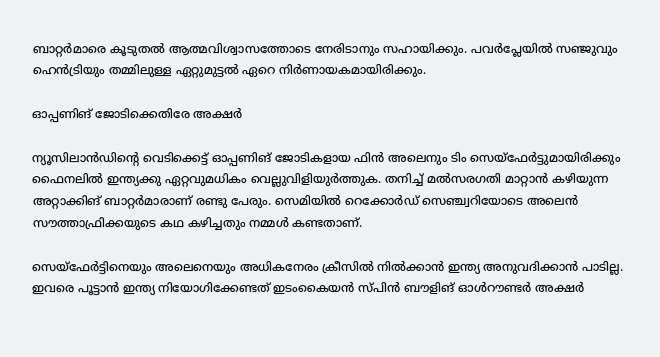ബാറ്റര്‍മാരെ കൂടുതല്‍ ആത്മവിശ്വാസത്തോടെ നേരിടാനും സഹായിക്കും. പവര്‍പ്ലേയില്‍ സഞ്ജുവും ഹെന്‍ട്രിയും തമ്മിലുള്ള ഏറ്റുമുട്ടല്‍ ഏറെ നിര്‍ണായകമായിരിക്കും.

ഓപ്പണിങ് ജോടിക്കെതിരേ അക്ഷര്‍

ന്യൂസിലാന്‍ഡിന്റെ വെടിക്കെട്ട് ഓപ്പണിങ് ജോടികളായ ഫിന്‍ അലെനും ടിം സെയ്‌ഫേര്‍ട്ടുമായിരിക്കും ഫൈനലില്‍ ഇന്ത്യക്കു ഏറ്റവുമധികം വെല്ലുവിളിയുര്‍ത്തുക. തനിച്ച് മല്‍സരഗതി മാറ്റാന്‍ കഴിയുന്ന അറ്റാക്കിങ് ബാറ്റര്‍മാരാണ് രണ്ടു പേരും. സെമിയില്‍ റെക്കോര്‍ഡ് സെഞ്ച്വറിയോടെ അലെന്‍ സൗത്താഫ്രിക്കയുടെ കഥ കഴിച്ചതും നമ്മള്‍ കണ്ടതാണ്.

സെയ്‌ഫേര്‍ട്ടിനെയും അലെനെയും അധികനേരം ക്രീസില്‍ നില്‍ക്കാന്‍ ഇന്ത്യ അനുവദിക്കാന്‍ പാടില്ല. ഇവരെ പൂട്ടാന്‍ ഇന്ത്യ നിയോഗിക്കേണ്ടത് ഇടംകൈയന്‍ സ്പിന്‍ ബൗളിങ് ഓള്‍റൗണ്ടര്‍ അക്ഷര്‍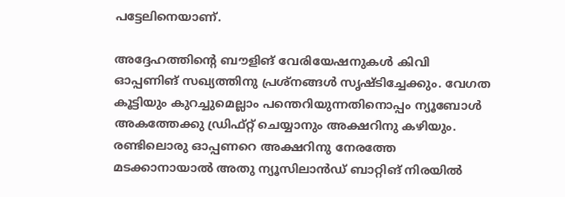പട്ടേലിനെയാണ്.

അദ്ദേഹത്തിന്റെ ബൗളിങ് വേരിയേഷനുകള്‍ കിവി ഓപ്പണിങ് സഖ്യത്തിനു പ്രശ്‌നങ്ങള്‍ സൃഷ്ടിച്ചേക്കും. വേഗത കൂട്ടിയും കുറച്ചുമെല്ലാം പന്തെറിയുന്നതിനൊപ്പം ന്യൂബോള്‍ അകത്തേക്കു ഡ്രിഫ്റ്റ് ചെയ്യാനും അക്ഷറിനു കഴിയും. രണ്ടിലൊരു ഓപ്പണറെ അക്ഷറിനു നേരത്തേ മടക്കാനായാല്‍ അതു ന്യൂസിലാന്‍ഡ് ബാറ്റിങ് നിരയില്‍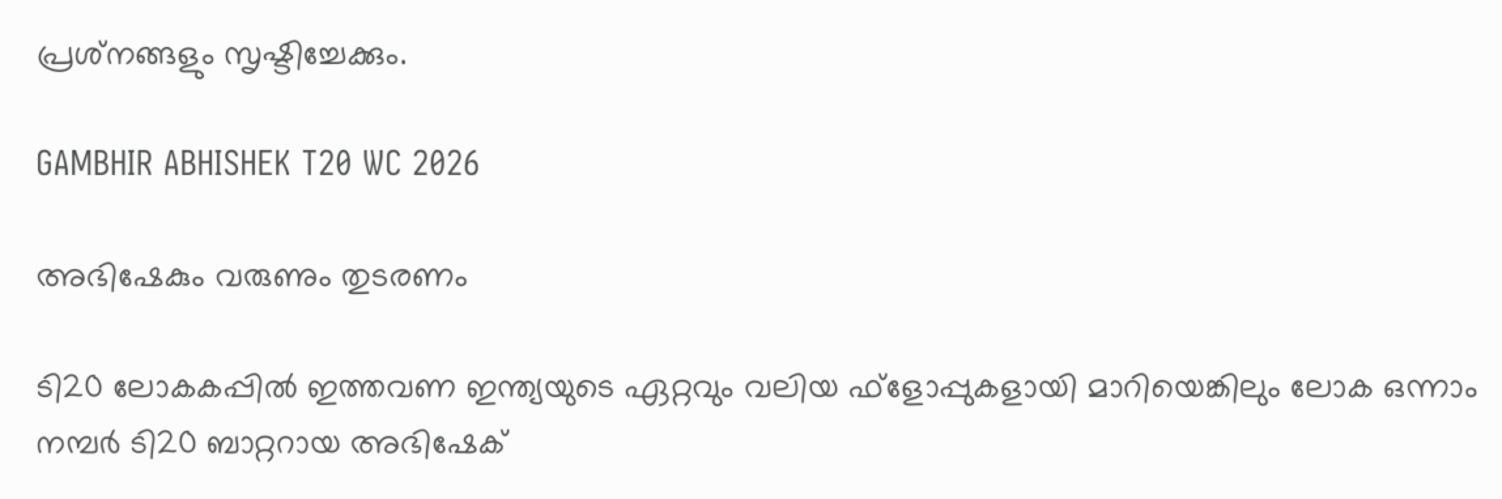പ്രശ്‌നങ്ങളും സൃഷ്ടിച്ചേക്കും.

GAMBHIR ABHISHEK T20 WC 2026

അഭിഷേകും വരുണും തുടരണം

ടി20 ലോകകപ്പില്‍ ഇത്തവണ ഇന്ത്യയുടെ ഏറ്റവും വലിയ ഫ്‌ളോപ്പുകളായി മാറിയെങ്കിലും ലോക ഒന്നാം നമ്പര്‍ ടി20 ബാറ്ററായ അഭിഷേക്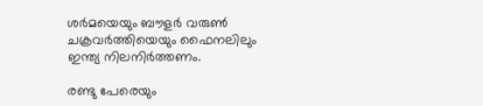ശര്‍മയെയും ബൗളര്‍ വരുണ്‍ ചക്രവര്‍ത്തിയെയും ഫൈനലിലും ഇന്ത്യ നിലനിര്‍ത്തണം.

രണ്ടു പേരെയും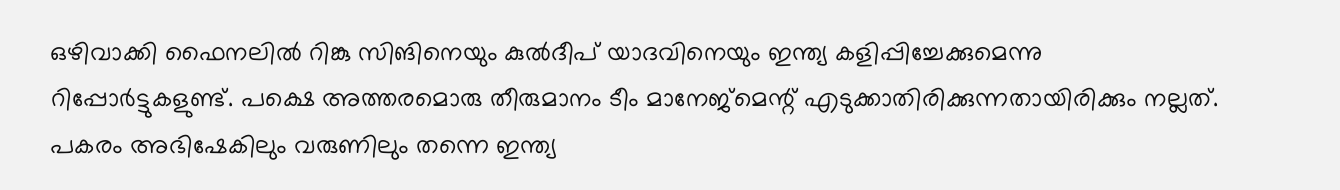ഒഴിവാക്കി ഫൈനലില്‍ റിങ്കു സിങിനെയും കുല്‍ദീപ് യാദവിനെയും ഇന്ത്യ കളിപ്പിച്ചേക്കുമെന്നു റിപ്പോര്‍ട്ടുകളുണ്ട്. പക്ഷെ അത്തരമൊരു തീരുമാനം ടീം മാനേജ്‌മെന്റ് എടുക്കാതിരിക്കുന്നതായിരിക്കും നല്ലത്. പകരം അഭിഷേകിലും വരുണിലും തന്നെ ഇന്ത്യ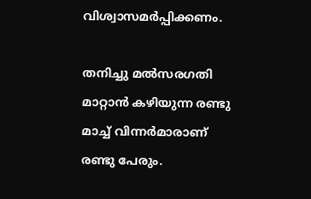വിശ്വാസമര്‍പ്പിക്കണം.

തനിച്ചു മല്‍സരഗതി മാറ്റാന്‍ കഴിയുന്ന രണ്ടു മാച്ച് വിന്നര്‍മാരാണ് രണ്ടു പേരും.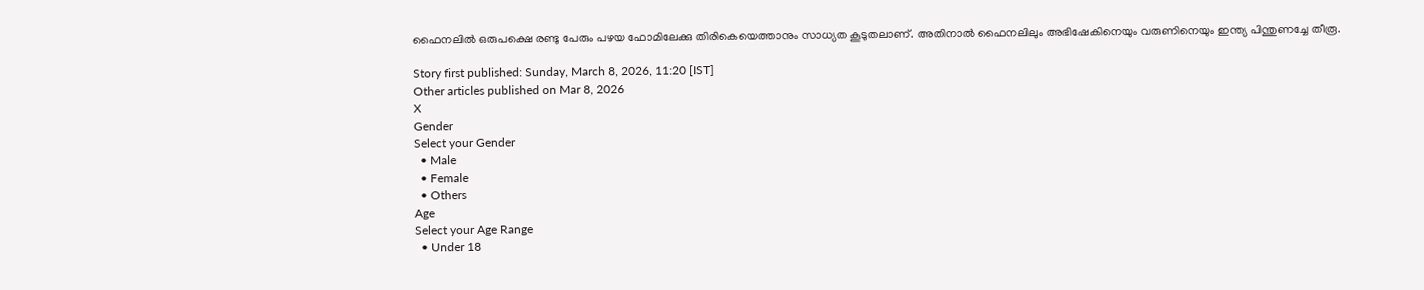ഫൈനലില്‍ ഒരുപക്ഷെ രണ്ടു പേരും പഴയ ഫോമിലേക്കു തിരികെയെത്താനും സാധ്യത കൂടുതലാണ്. അതിനാല്‍ ഫൈനലിലും അഭിഷേകിനെയും വരുണിനെയും ഇന്ത്യ പിന്തുണച്ചേ തീരൂ.

Story first published: Sunday, March 8, 2026, 11:20 [IST]
Other articles published on Mar 8, 2026
X
Gender
Select your Gender
  • Male
  • Female
  • Others
Age
Select your Age Range
  • Under 18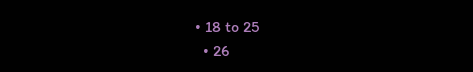• 18 to 25
  • 26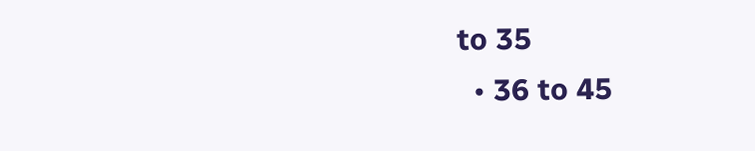to 35
  • 36 to 45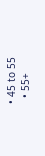• 45 to 55
  • 55+